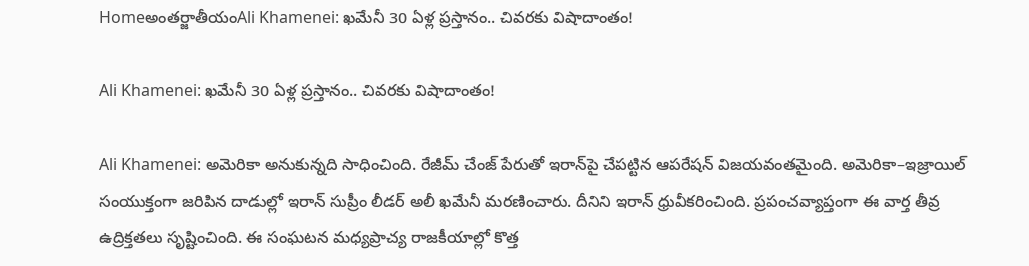Homeఅంతర్జాతీయంAli Khamenei: ఖమేనీ 30 ఏళ్ల ప్రస్తానం.. చివరకు విషాదాంతం!

Ali Khamenei: ఖమేనీ 30 ఏళ్ల ప్రస్తానం.. చివరకు విషాదాంతం!

Ali Khamenei: అమెరికా అనుకున్నది సాధించింది. రేజీమ్‌ చేంజ్‌ పేరుతో ఇరాన్‌పై చేపట్టిన ఆపరేషన్‌ విజయవంతమైంది. అమెరికా–ఇజ్రాయిల్‌ సంయుక్తంగా జరిపిన దాడుల్లో ఇరాన్‌ సుప్రీం లీడర్‌ అలీ ఖమేనీ మరణించారు. దీనిని ఇరాన్‌ ధ్రువీకరించింది. ప్రపంచవ్యాప్తంగా ఈ వార్త తీవ్ర ఉద్రిక్తతలు సృష్టించింది. ఈ సంఘటన మధ్యప్రాచ్య రాజకీయాల్లో కొత్త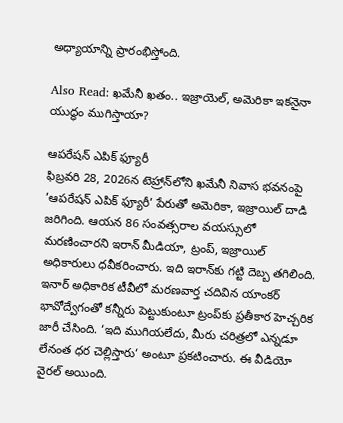అధ్యాయాన్ని ప్రారంభిస్తోంది.

Also Read: ఖమేనీ ఖతం.. ఇజ్రాయెల్, అమెరికా ఇకనైనా యుద్ధం ముగిస్తాయా?

ఆపరేషన్‌ ఎపిక్‌ ఫ్యూరీ
ఫిబ్రవరి 28, 2026న టెహ్రాన్‌లోని ఖమేనీ నివాస భవనంపై ’ఆపరేషన్‌ ఎపిక్‌ ఫ్యూరీ’ పేరుతో అమెరికా, ఇజ్రాయిల్‌ దాడి జరిగింది. ఆయన 86 సంవత్సరాల వయస్సులో మరణించారని ఇరాన్‌ మీడియా, ట్రంప్, ఇజ్రాయిల్‌ అధికారులు ధవీకరించారు. ఇది ఇరాన్‌కు గట్టి దెబ్బ తగిలింది. ఇనార్‌ అధికారిక టీవీలో మరణవార్త చదివిన యాంకర్‌ భావోద్వేగంతో కన్నీరు పెట్టుకుంటూ ట్రంప్‌కు ప్రతీకార హెచ్చరిక జారీ చేసింది. ‘ఇది ముగియలేదు, మీరు చరిత్రలో ఎన్నడూ లేనంత ధర చెల్లిస్తారు‘ అంటూ ప్రకటించారు. ఈ వీడియో వైరల్‌ అయింది.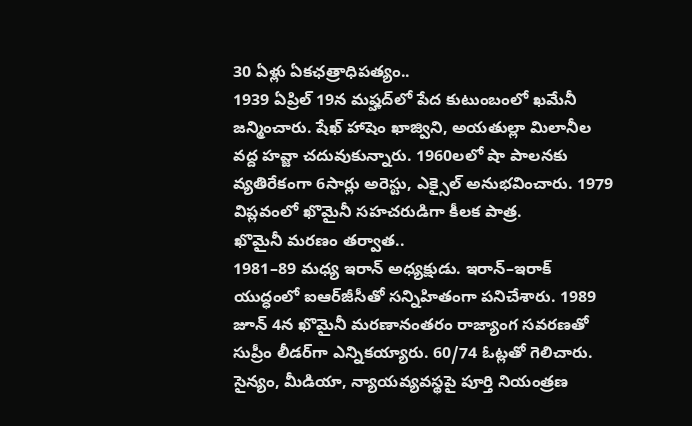30 ఏళ్లు ఏకఛత్రాధిపత్యం..
1939 ఏప్రిల్‌ 19న మష్హద్‌లో పేద కుటుంబంలో ఖమేనీ జన్మించారు. షేఖ్‌ హాషెం ఖాజ్విని, అయతుల్లా మిలానీల వద్ద హవ్జా చదువుకున్నారు. 1960లలో షా పాలనకు వ్యతిరేకంగా 6సార్లు అరెస్టు, ఎక్సైల్‌ అనుభవించారు. 1979 విప్లవంలో ఖొమైనీ సహచరుడిగా కీలక పాత్ర.
ఖొమైనీ మరణం తర్వాత..
1981–89 మధ్య ఇరాన్‌ అధ్యక్షుడు. ఇరాన్‌–ఇరాక్‌ యుద్ధంలో ఐఆర్‌జీసీతో సన్నిహితంగా పనిచేశారు. 1989 జూన్‌ 4న ఖొమైనీ మరణానంతరం రాజ్యాంగ సవరణతో సుప్రీం లీడర్‌గా ఎన్నికయ్యారు. 60/74 ఓట్లతో గెలిచారు. సైన్యం, మీడియా, న్యాయవ్యవస్థపై పూర్తి నియంత్రణ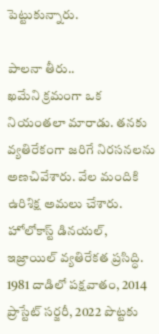పెట్టుకున్నారు.

పాలనా తీరు..
ఖమేని క్రమంగా ఒక నియంతలా మారాడు. తనకు వ్యతిరేకంగా జరిగే నిరసనలను అణచివేశారు. వేల మందికి ఉరిశిక్ష అమలు చేశారు. హోలోకాస్ట్‌ డినయల్, ఇజ్రాయిల్‌ వ్యతిరేకత ప్రసిద్ధి. 1981 దాడిలో పక్షవాతం, 2014 ప్రాస్టేట్‌ సర్జరీ, 2022 పొట్టకు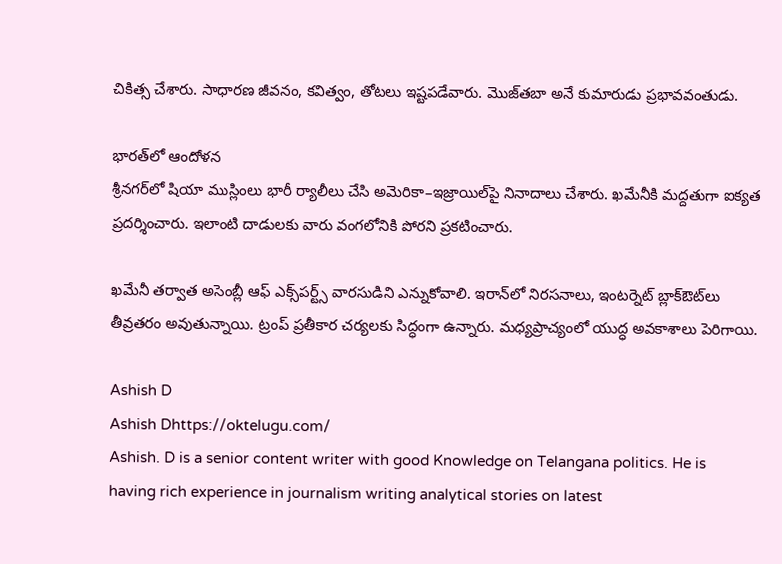చికిత్స చేశారు. సాధారణ జీవనం, కవిత్వం, తోటలు ఇష్టపడేవారు. మొజ్‌తబా అనే కుమారుడు ప్రభావవంతుడు.

భారత్‌లో ఆందోళన
శ్రీనగర్‌లో షియా ముస్లింలు భారీ ర్యాలీలు చేసి అమెరికా–ఇజ్రాయిల్‌పై నినాదాలు చేశారు. ఖమేనీకి మద్దతుగా ఐక్యత ప్రదర్శించారు. ఇలాంటి దాడులకు వారు వంగలోనికి పోరని ప్రకటించారు.

ఖమేనీ తర్వాత అసెంబ్లీ ఆఫ్‌ ఎక్స్‌పర్ట్స్‌ వారసుడిని ఎన్నుకోవాలి. ఇరాన్‌లో నిరసనాలు, ఇంటర్నెట్‌ బ్లాక్‌ఔట్‌లు తీవ్రతరం అవుతున్నాయి. ట్రంప్‌ ప్రతీకార చర్యలకు సిద్ధంగా ఉన్నారు. మధ్యప్రాచ్యంలో యుద్ధ అవకాశాలు పెరిగాయి.

Ashish D
Ashish Dhttps://oktelugu.com/
Ashish. D is a senior content writer with good Knowledge on Telangana politics. He is having rich experience in journalism writing analytical stories on latest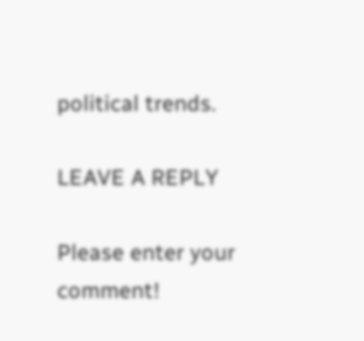political trends.

LEAVE A REPLY

Please enter your comment!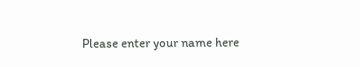Please enter your name here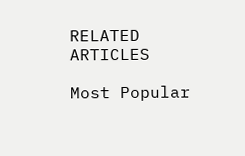RELATED ARTICLES

Most Popular